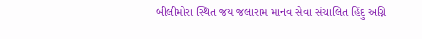બીલીમોરા સ્થિત જય જલારામ માનવ સેવા સંચાલિત હિંદુ અગ્નિ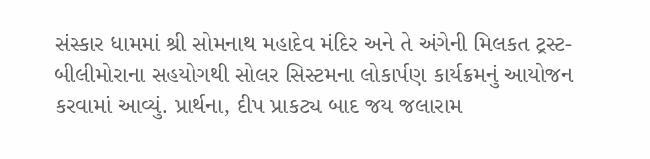સંસ્કાર ધામમાં શ્રી સોમનાથ મહાદેવ મંદિર અને તે અંગેની મિલકત ટ્રસ્ટ- બીલીમોરાના સહયોગથી સોલર સિસ્ટમના લોકાર્પણ કાર્યક્રમનું આયોજન કરવામાં આવ્યું. પ્રાર્થના, દીપ પ્રાકટ્ય બાદ જય જલારામ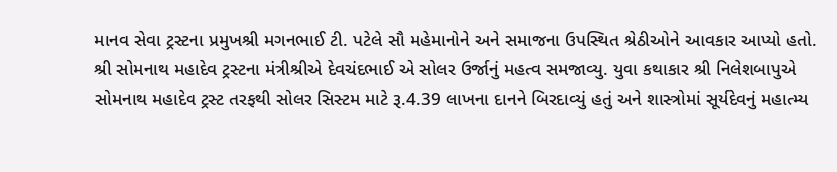માનવ સેવા ટ્રસ્ટના પ્રમુખશ્રી મગનભાઈ ટી. પટેલે સૌ મહેમાનોને અને સમાજના ઉપસ્થિત શ્રેઠીઓને આવકાર આપ્યો હતો. શ્રી સોમનાથ મહાદેવ ટ્રસ્ટના મંત્રીશ્રીએ દેવચંદભાઈ એ સોલર ઉર્જાનું મહત્વ સમજાવ્યુ. યુવા કથાકાર શ્રી નિલેશબાપુએ સોમનાથ મહાદેવ ટ્રસ્ટ તરફથી સોલર સિસ્ટમ માટે રૂ.4.39 લાખના દાનને બિરદાવ્યું હતું અને શાસ્ત્રોમાં સૂર્યદેવનું મહાત્મ્ય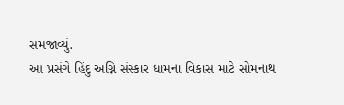સમજાવ્યું.
આ પ્રસંગે હિંદુ અગ્નિ સંસ્કાર ધામના વિકાસ માટે સોમનાથ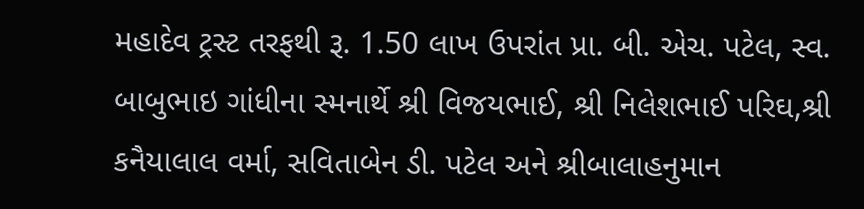મહાદેવ ટ્રસ્ટ તરફથી રૂ. 1.50 લાખ ઉપરાંત પ્રા. બી. એચ. પટેલ, સ્વ. બાબુભાઇ ગાંધીના સ્મનાર્થે શ્રી વિજયભાઈ, શ્રી નિલેશભાઈ પરિઘ,શ્રી કનૈયાલાલ વર્મા, સવિતાબેન ડી. પટેલ અને શ્રીબાલાહનુમાન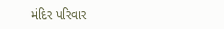મંદિર પરિવાર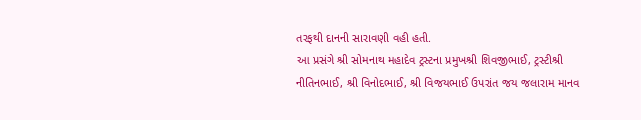તરફથી દાનની સારાવણી વહી હતી.
આ પ્રસંગે શ્રી સોમનાથ મહાદેવ ટ્રસ્ટના પ્રમુખશ્રી શિવજીભાઈ, ટ્રસ્ટીશ્રી નીતિનભાઈ, શ્રી વિનોદભાઈ, શ્રી વિજયભાઈ ઉપરાંત જય જલારામ માનવ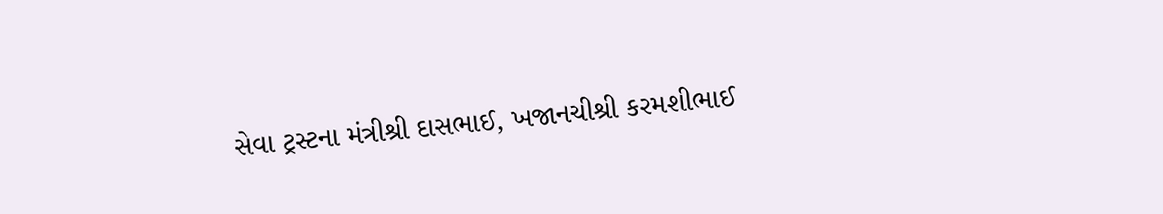સેવા ટ્રસ્ટના મંત્રીશ્રી દાસભાઈ, ખજાનચીશ્રી કરમશીભાઈ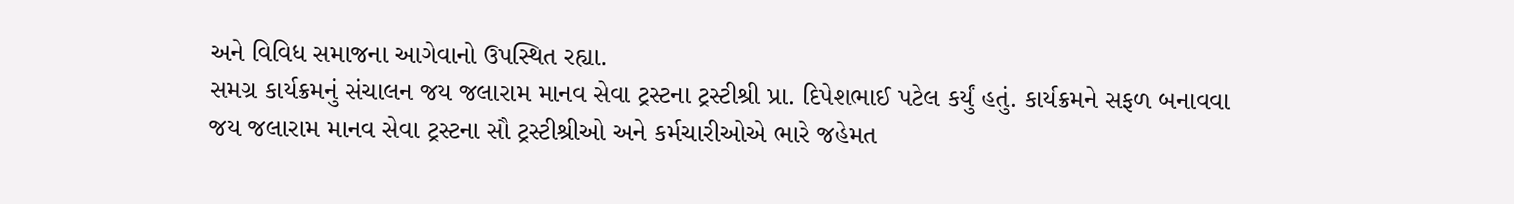અને વિવિધ સમાજના આગેવાનો ઉપસ્થિત રહ્યા.
સમગ્ર કાર્યક્રમનું સંચાલન જય જલારામ માનવ સેવા ટ્રસ્ટના ટ્રસ્ટીશ્રી પ્રા. દિપેશભાઈ પટેલ કર્યું હતું. કાર્યક્રમને સફળ બનાવવા જય જલારામ માનવ સેવા ટ્રસ્ટના સૌ ટ્રસ્ટીશ્રીઓ અને કર્મચારીઓએ ભારે જહેમત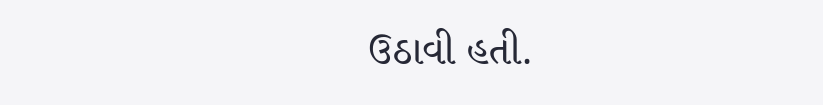ઉઠાવી હતી.